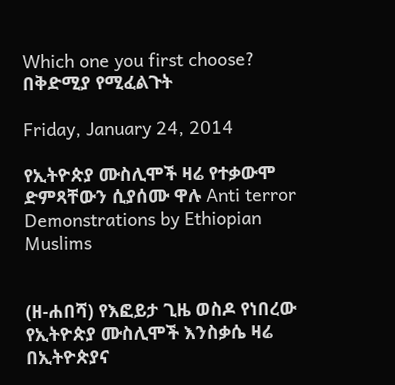Which one you first choose? በቅድሚያ የሚፈልጉት

Friday, January 24, 2014

የኢትዮጵያ ሙስሊሞች ዛሬ የተቃውሞ ድምጻቸውን ሲያሰሙ ዋሉ Anti terror Demonstrations by Ethiopian Muslims


(ዘ-ሐበሻ) የእፎይታ ጊዜ ወስዶ የነበረው የኢትዮጵያ ሙስሊሞች እንስቃሴ ዛሬ በኢትዮጵያና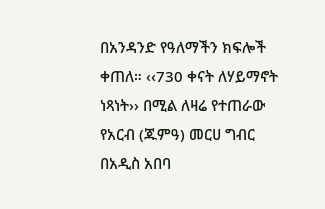በአንዳንድ የዓለማችን ክፍሎች ቀጠለ። ‹‹730 ቀናት ለሃይማኖት ነጻነት›› በሚል ለዛሬ የተጠራው የአርብ (ጁምዓ) መርሀ ግብር በአዲስ አበባ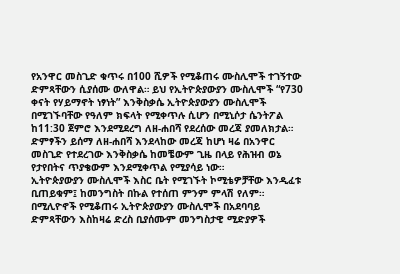የአንዋር መስጊድ ቁጥሩ በ100 ሺዎች የሚቆጠሩ ሙስሊሞች ተገኝተው ድምጻቸውን ሲያሰሙ ውለዋል። ይህ የኢትዮጵያውያን ሙስሊሞች “የ730 ቀናት የሃይማኖት ነፃነት” እንቅስቃሴ ኢትዮጵያውያን ሙስሊሞች በሚገኙባቸው የዓለም ክፍላት የሚቀጥሉ ሲሆን በሚኒሶታ ሴንትፖል ከ11:30 ጀምሮ እንደሚደረግ ለዘ-ሐበሻ የደረሰው መረጃ ያመለክታል።
ድምፃችን ይሰማ ለዘ-ሐበሻ እንደላከው መረጃ ከሆነ ዛሬ በአንዋር መስጊድ የተደረገው እንቅስቃሴ ከመቼውም ጊዜ በላይ የሕዝብ ወኔ የታየበትና ጥያቄውም እንደሚቀጥል የሚያሳይ ነው።
ኢትዮጵያውያን ሙስሊሞች እስር ቤት የሚገኙት ኮሚቴዎቻቸው እንዲፈቱ ቢጠይቁም፤ ከመንግስት በኩል የተሰጠ ምንም ምላሽ የለም። በሚሊዮኖች የሚቆጠሩ ኢትዮጵያውያን ሙስሊሞች በአደባባይ ድምጻቸውን እስከዛሬ ድረስ ቢያሰሙም መንግስታዊ ሚድያዎች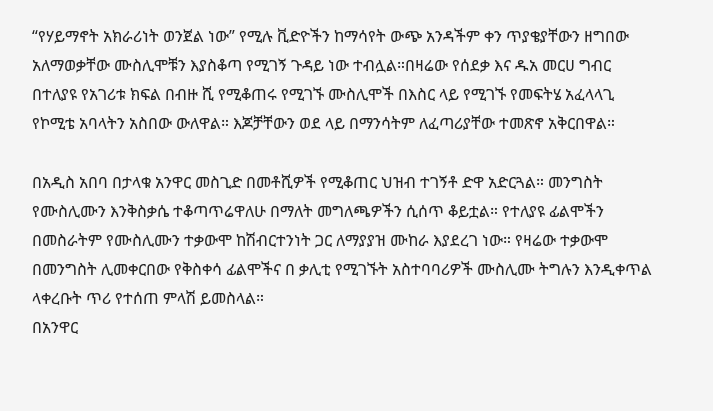“የሃይማኖት አክራሪነት ወንጀል ነው” የሚሉ ቪድዮችን ከማሳየት ውጭ አንዳችም ቀን ጥያቄያቸውን ዘግበው አለማወቃቸው ሙስሊሞቹን እያስቆጣ የሚገኝ ጉዳይ ነው ተብሏል።በዛሬው የሰደቃ እና ዱአ መርሀ ግብር በተለያዩ የአገሪቱ ክፍል በብዙ ሺ የሚቆጠሩ የሚገኙ ሙስሊሞች በእስር ላይ የሚገኙ የመፍትሄ አፈላላጊ የኮሚቴ አባላትን አስበው ውለዋል። እጆቻቸውን ወደ ላይ በማንሳትም ለፈጣሪያቸው ተመጽኖ አቅርበዋል።

በአዲስ አበባ በታላቁ አንዋር መስጊድ በመቶሺዎች የሚቆጠር ህዝብ ተገኝቶ ድዋ አድርጓል። መንግስት የሙስሊሙን እንቅስቃሴ ተቆጣጥሬዋለሁ በማለት መግለጫዎችን ሲሰጥ ቆይቷል። የተለያዩ ፊልሞችን በመስራትም የሙስሊሙን ተቃውሞ ከሽብርተንነት ጋር ለማያያዝ ሙከራ እያደረገ ነው። የዛሬው ተቃውሞ በመንግስት ሊመቀርበው የቅስቀሳ ፊልሞችና በ ቃሊቲ የሚገኙት አስተባባሪዎች ሙስሊሙ ትግሉን እንዲቀጥል ላቀረቡት ጥሪ የተሰጠ ምላሽ ይመስላል።
በአንዋር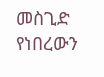መስጊድ የነበረውን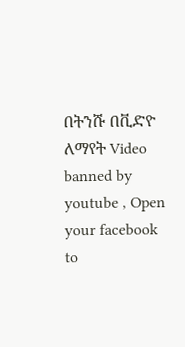በትንሹ በቪድዮ ለማየት Video banned by youtube , Open your facebook to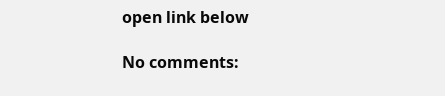open link below

No comments: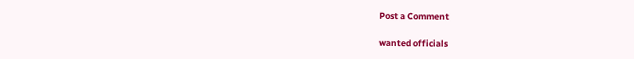Post a Comment

wanted officials